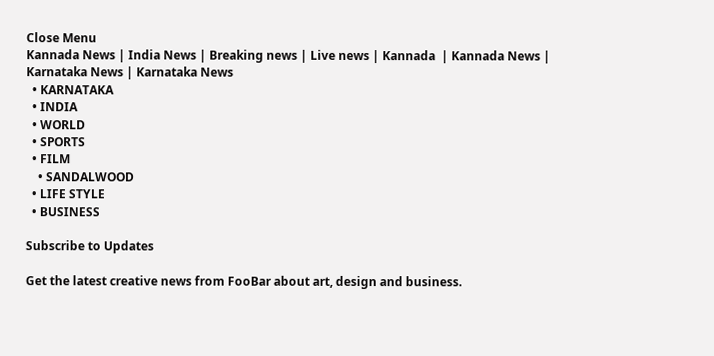Close Menu
Kannada News | India News | Breaking news | Live news | Kannada  | Kannada News | Karnataka News | Karnataka News
  • KARNATAKA
  • INDIA
  • WORLD
  • SPORTS
  • FILM
    • SANDALWOOD
  • LIFE STYLE
  • BUSINESS

Subscribe to Updates

Get the latest creative news from FooBar about art, design and business.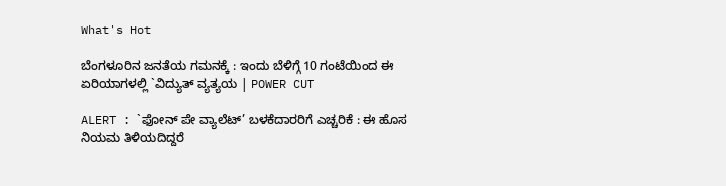What's Hot

ಬೆಂಗಳೂರಿನ ಜನತೆಯ ಗಮನಕ್ಕೆ : ಇಂದು ಬೆಳಿಗ್ಗೆ 10 ಗಂಟೆಯಿಂದ ಈ ಏರಿಯಾಗಳಲ್ಲಿ `ವಿದ್ಯುತ್ ವ್ಯತ್ಯಯ | POWER CUT

ALERT : `ಫೋನ್‌ ಪೇ ವ್ಯಾಲೆಟ್’ ಬಳಕೆದಾರರಿಗೆ ಎಚ್ಚರಿಕೆ : ಈ ಹೊಸ ನಿಯಮ ತಿಳಿಯದಿದ್ದರೆ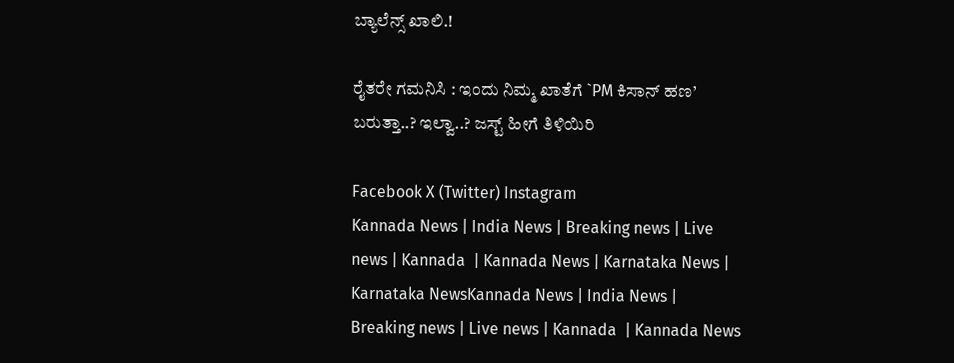ಬ್ಯಾಲೆನ್ಸ್ ಖಾಲಿ.!

ರೈತರೇ ಗಮನಿಸಿ : ಇಂದು ನಿಮ್ಮ ಖಾತೆಗೆ `PM ಕಿಸಾನ್ ಹಣ’ ಬರುತ್ತಾ..? ಇಲ್ವಾ..? ಜಸ್ಟ್ ಹೀಗೆ ತಿಳಿಯಿರಿ

Facebook X (Twitter) Instagram
Kannada News | India News | Breaking news | Live news | Kannada  | Kannada News | Karnataka News | Karnataka NewsKannada News | India News | Breaking news | Live news | Kannada  | Kannada News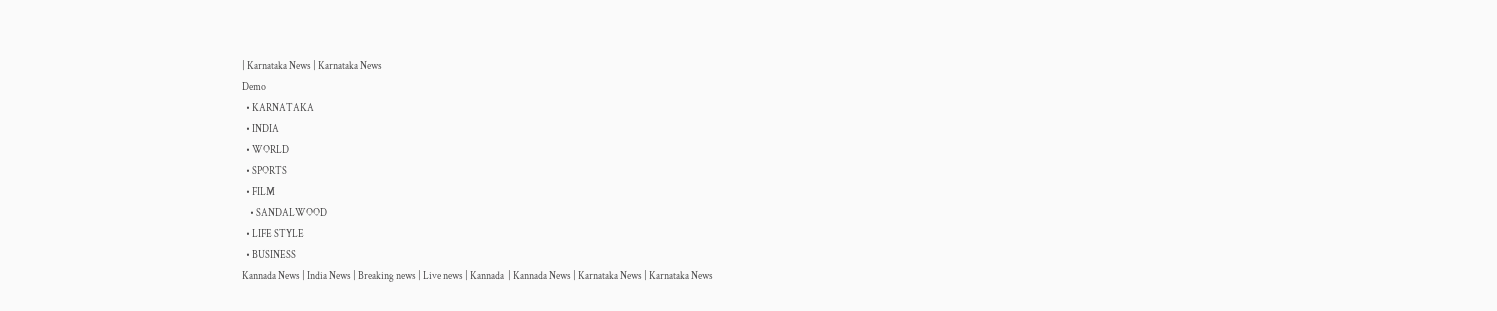| Karnataka News | Karnataka News
Demo
  • KARNATAKA
  • INDIA
  • WORLD
  • SPORTS
  • FILM
    • SANDALWOOD
  • LIFE STYLE
  • BUSINESS
Kannada News | India News | Breaking news | Live news | Kannada  | Kannada News | Karnataka News | Karnataka News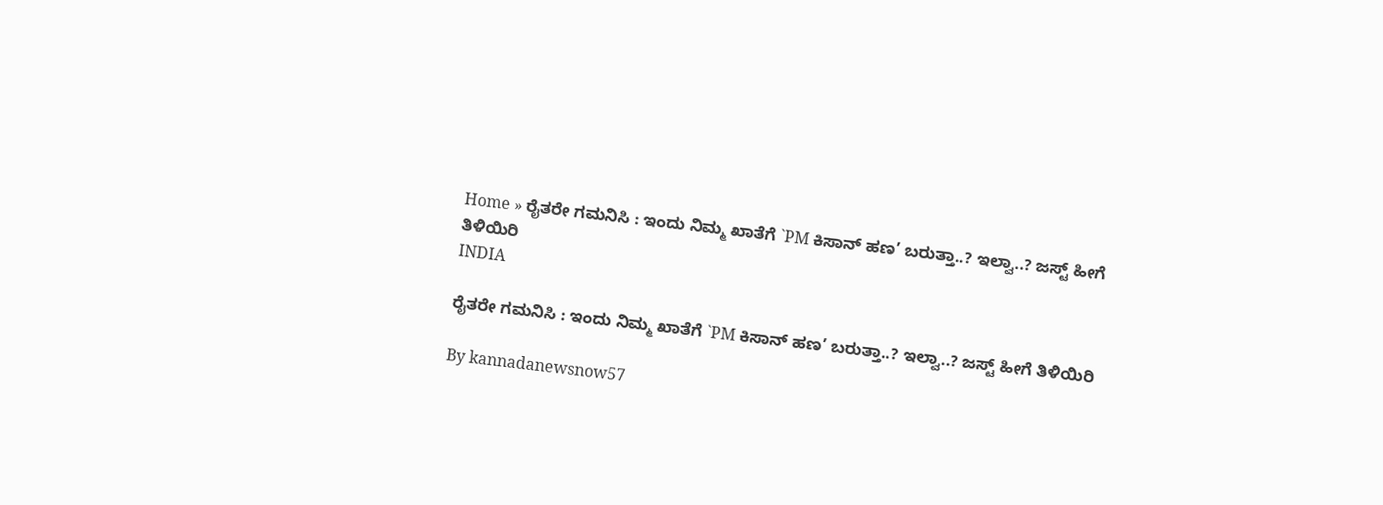Home » ರೈತರೇ ಗಮನಿಸಿ : ಇಂದು ನಿಮ್ಮ ಖಾತೆಗೆ `PM ಕಿಸಾನ್ ಹಣ’ ಬರುತ್ತಾ..? ಇಲ್ವಾ..? ಜಸ್ಟ್ ಹೀಗೆ ತಿಳಿಯಿರಿ
INDIA

ರೈತರೇ ಗಮನಿಸಿ : ಇಂದು ನಿಮ್ಮ ಖಾತೆಗೆ `PM ಕಿಸಾನ್ ಹಣ’ ಬರುತ್ತಾ..? ಇಲ್ವಾ..? ಜಸ್ಟ್ ಹೀಗೆ ತಿಳಿಯಿರಿ

By kannadanewsnow57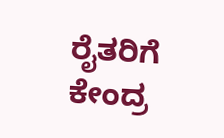ರೈತರಿಗೆ ಕೇಂದ್ರ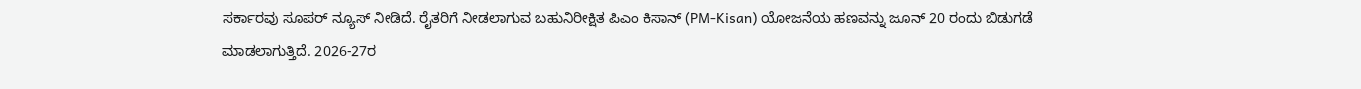ಸರ್ಕಾರವು ಸೂಪರ್ ನ್ಯೂಸ್ ನೀಡಿದೆ. ರೈತರಿಗೆ ನೀಡಲಾಗುವ ಬಹುನಿರೀಕ್ಷಿತ ಪಿಎಂ ಕಿಸಾನ್ (PM-Kisan) ಯೋಜನೆಯ ಹಣವನ್ನು ಜೂನ್ 20 ರಂದು ಬಿಡುಗಡೆ ಮಾಡಲಾಗುತ್ತಿದೆ. 2026-27ರ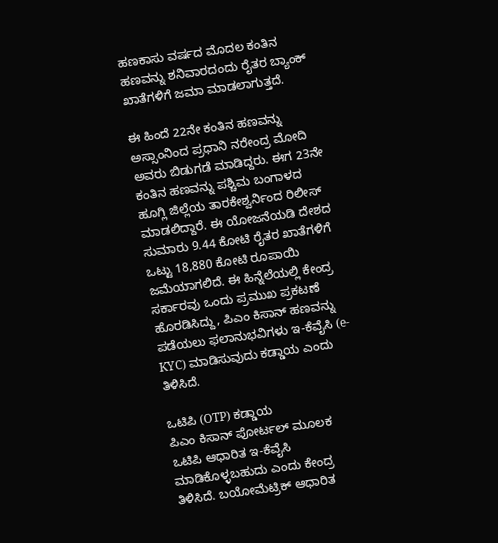ಹಣಕಾಸು ವರ್ಷದ ಮೊದಲ ಕಂತಿನ ಹಣವನ್ನು ಶನಿವಾರದಂದು ರೈತರ ಬ್ಯಾಂಕ್ ಖಾತೆಗಳಿಗೆ ಜಮಾ ಮಾಡಲಾಗುತ್ತದೆ.

ಈ ಹಿಂದೆ 22ನೇ ಕಂತಿನ ಹಣವನ್ನು ಅಸ್ಸಾಂನಿಂದ ಪ್ರಧಾನಿ ನರೇಂದ್ರ ಮೋದಿ ಅವರು ಬಿಡುಗಡೆ ಮಾಡಿದ್ದರು. ಈಗ 23ನೇ ಕಂತಿನ ಹಣವನ್ನು ಪಶ್ಚಿಮ ಬಂಗಾಳದ ಹೂಗ್ಲಿ ಜಿಲ್ಲೆಯ ತಾರಕೇಶ್ವರ್ನಿಂದ ರಿಲೀಸ್ ಮಾಡಲಿದ್ದಾರೆ. ಈ ಯೋಜನೆಯಡಿ ದೇಶದ ಸುಮಾರು 9.44 ಕೋಟಿ ರೈತರ ಖಾತೆಗಳಿಗೆ ಒಟ್ಟು 18,880 ಕೋಟಿ ರೂಪಾಯಿ ಜಮೆಯಾಗಲಿದೆ. ಈ ಹಿನ್ನೆಲೆಯಲ್ಲಿ ಕೇಂದ್ರ ಸರ್ಕಾರವು ಒಂದು ಪ್ರಮುಖ ಪ್ರಕಟಣೆ ಹೊರಡಿಸಿದ್ದು, ಪಿಎಂ ಕಿಸಾನ್ ಹಣವನ್ನು ಪಡೆಯಲು ಫಲಾನುಭವಿಗಳು ಇ-ಕೆವೈಸಿ (e-KYC) ಮಾಡಿಸುವುದು ಕಡ್ಡಾಯ ಎಂದು ತಿಳಿಸಿದೆ.

ಒಟಿಪಿ (OTP) ಕಡ್ಡಾಯ
ಪಿಎಂ ಕಿಸಾನ್ ಪೋರ್ಟಲ್ ಮೂಲಕ ಒಟಿಪಿ ಆಧಾರಿತ ಇ-ಕೆವೈಸಿ ಮಾಡಿಕೊಳ್ಳಬಹುದು ಎಂದು ಕೇಂದ್ರ ತಿಳಿಸಿದೆ. ಬಯೋಮೆಟ್ರಿಕ್ ಆಧಾರಿತ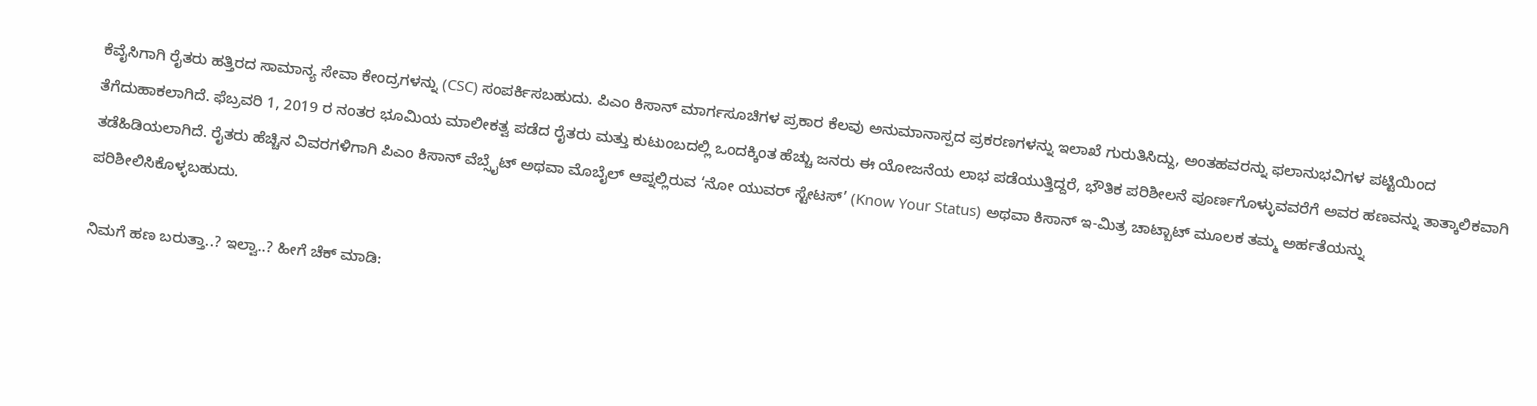ಕೆವೈಸಿಗಾಗಿ ರೈತರು ಹತ್ತಿರದ ಸಾಮಾನ್ಯ ಸೇವಾ ಕೇಂದ್ರಗಳನ್ನು (CSC) ಸಂಪರ್ಕಿಸಬಹುದು. ಪಿಎಂ ಕಿಸಾನ್ ಮಾರ್ಗಸೂಚಿಗಳ ಪ್ರಕಾರ ಕೆಲವು ಅನುಮಾನಾಸ್ಪದ ಪ್ರಕರಣಗಳನ್ನು ಇಲಾಖೆ ಗುರುತಿಸಿದ್ದು, ಅಂತಹವರನ್ನು ಫಲಾನುಭವಿಗಳ ಪಟ್ಟಿಯಿಂದ ತೆಗೆದುಹಾಕಲಾಗಿದೆ. ಫೆಬ್ರವರಿ 1, 2019 ರ ನಂತರ ಭೂಮಿಯ ಮಾಲೀಕತ್ವ ಪಡೆದ ರೈತರು ಮತ್ತು ಕುಟುಂಬದಲ್ಲಿ ಒಂದಕ್ಕಿಂತ ಹೆಚ್ಚು ಜನರು ಈ ಯೋಜನೆಯ ಲಾಭ ಪಡೆಯುತ್ತಿದ್ದರೆ, ಭೌತಿಕ ಪರಿಶೀಲನೆ ಪೂರ್ಣಗೊಳ್ಳುವವರೆಗೆ ಅವರ ಹಣವನ್ನು ತಾತ್ಕಾಲಿಕವಾಗಿ ತಡೆಹಿಡಿಯಲಾಗಿದೆ. ರೈತರು ಹೆಚ್ಚಿನ ವಿವರಗಳಿಗಾಗಿ ಪಿಎಂ ಕಿಸಾನ್ ವೆಬ್ಸೈಟ್ ಅಥವಾ ಮೊಬೈಲ್ ಆಪ್ನಲ್ಲಿರುವ ‘ನೋ ಯುವರ್ ಸ್ಟೇಟಸ್’ (Know Your Status) ಅಥವಾ ಕಿಸಾನ್ ಇ-ಮಿತ್ರ ಚಾಟ್ಬಾಟ್ ಮೂಲಕ ತಮ್ಮ ಅರ್ಹತೆಯನ್ನು ಪರಿಶೀಲಿಸಿಕೊಳ್ಳಬಹುದು.

ನಿಮಗೆ ಹಣ ಬರುತ್ತಾ..? ಇಲ್ವಾ..? ಹೀಗೆ ಚೆಕ್ ಮಾಡಿ: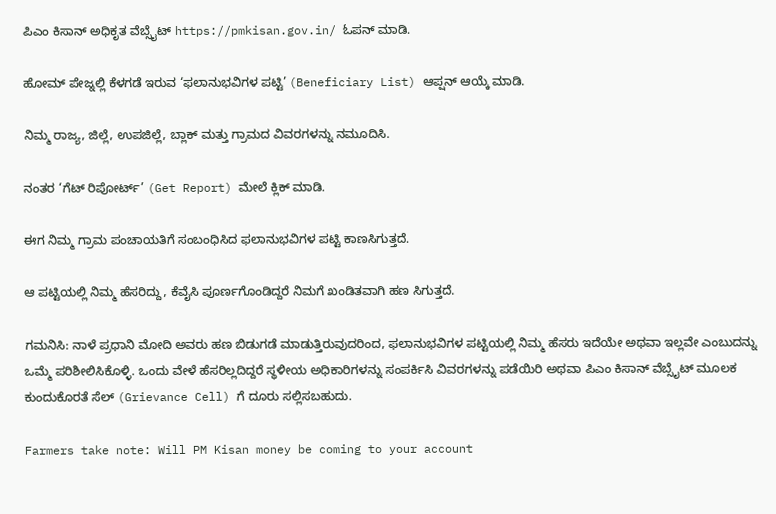ಪಿಎಂ ಕಿಸಾನ್ ಅಧಿಕೃತ ವೆಬ್ಸೈಟ್ https://pmkisan.gov.in/ ಓಪನ್ ಮಾಡಿ.

ಹೋಮ್ ಪೇಜ್ನಲ್ಲಿ ಕೆಳಗಡೆ ಇರುವ ‘ಫಲಾನುಭವಿಗಳ ಪಟ್ಟಿ’ (Beneficiary List) ಆಪ್ಷನ್ ಆಯ್ಕೆ ಮಾಡಿ.

ನಿಮ್ಮ ರಾಜ್ಯ, ಜಿಲ್ಲೆ, ಉಪಜಿಲ್ಲೆ, ಬ್ಲಾಕ್ ಮತ್ತು ಗ್ರಾಮದ ವಿವರಗಳನ್ನು ನಮೂದಿಸಿ.

ನಂತರ ‘ಗೆಟ್ ರಿಪೋರ್ಟ್’ (Get Report) ಮೇಲೆ ಕ್ಲಿಕ್ ಮಾಡಿ.

ಈಗ ನಿಮ್ಮ ಗ್ರಾಮ ಪಂಚಾಯತಿಗೆ ಸಂಬಂಧಿಸಿದ ಫಲಾನುಭವಿಗಳ ಪಟ್ಟಿ ಕಾಣಸಿಗುತ್ತದೆ.

ಆ ಪಟ್ಟಿಯಲ್ಲಿ ನಿಮ್ಮ ಹೆಸರಿದ್ದು, ಕೆವೈಸಿ ಪೂರ್ಣಗೊಂಡಿದ್ದರೆ ನಿಮಗೆ ಖಂಡಿತವಾಗಿ ಹಣ ಸಿಗುತ್ತದೆ.

ಗಮನಿಸಿ: ನಾಳೆ ಪ್ರಧಾನಿ ಮೋದಿ ಅವರು ಹಣ ಬಿಡುಗಡೆ ಮಾಡುತ್ತಿರುವುದರಿಂದ, ಫಲಾನುಭವಿಗಳ ಪಟ್ಟಿಯಲ್ಲಿ ನಿಮ್ಮ ಹೆಸರು ಇದೆಯೇ ಅಥವಾ ಇಲ್ಲವೇ ಎಂಬುದನ್ನು ಒಮ್ಮೆ ಪರಿಶೀಲಿಸಿಕೊಳ್ಳಿ. ಒಂದು ವೇಳೆ ಹೆಸರಿಲ್ಲದಿದ್ದರೆ ಸ್ಥಳೀಯ ಅಧಿಕಾರಿಗಳನ್ನು ಸಂಪರ್ಕಿಸಿ ವಿವರಗಳನ್ನು ಪಡೆಯಿರಿ ಅಥವಾ ಪಿಎಂ ಕಿಸಾನ್ ವೆಬ್ಸೈಟ್ ಮೂಲಕ ಕುಂದುಕೊರತೆ ಸೆಲ್ (Grievance Cell) ಗೆ ದೂರು ಸಲ್ಲಿಸಬಹುದು.

Farmers take note: Will PM Kisan money be coming to your account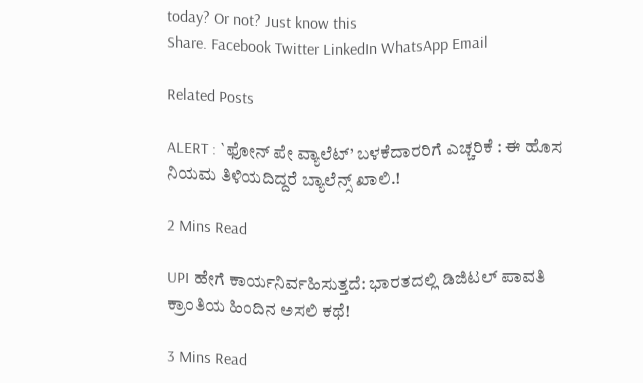today? Or not? Just know this
Share. Facebook Twitter LinkedIn WhatsApp Email

Related Posts

ALERT : `ಫೋನ್‌ ಪೇ ವ್ಯಾಲೆಟ್’ ಬಳಕೆದಾರರಿಗೆ ಎಚ್ಚರಿಕೆ : ಈ ಹೊಸ ನಿಯಮ ತಿಳಿಯದಿದ್ದರೆ ಬ್ಯಾಲೆನ್ಸ್ ಖಾಲಿ.!

2 Mins Read

UPI ಹೇಗೆ ಕಾರ್ಯನಿರ್ವಹಿಸುತ್ತದೆ: ಭಾರತದಲ್ಲಿ ಡಿಜಿಟಲ್ ಪಾವತಿ ಕ್ರಾಂತಿಯ ಹಿಂದಿನ ಅಸಲಿ ಕಥೆ!

3 Mins Read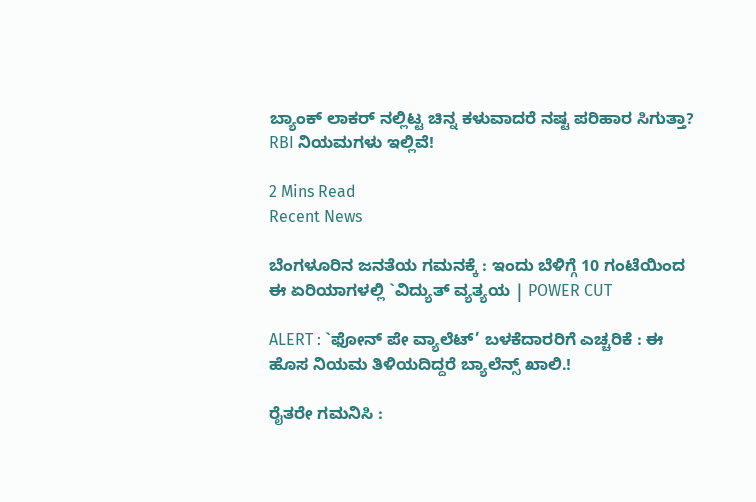ಬ್ಯಾಂಕ್ ಲಾಕರ್‌ ನಲ್ಲಿಟ್ಟ ಚಿನ್ನ ಕಳುವಾದರೆ ನಷ್ಟ ಪರಿಹಾರ ಸಿಗುತ್ತಾ? RBI ನಿಯಮಗಳು ಇಲ್ಲಿವೆ!

2 Mins Read
Recent News

ಬೆಂಗಳೂರಿನ ಜನತೆಯ ಗಮನಕ್ಕೆ : ಇಂದು ಬೆಳಿಗ್ಗೆ 10 ಗಂಟೆಯಿಂದ ಈ ಏರಿಯಾಗಳಲ್ಲಿ `ವಿದ್ಯುತ್ ವ್ಯತ್ಯಯ | POWER CUT

ALERT : `ಫೋನ್‌ ಪೇ ವ್ಯಾಲೆಟ್’ ಬಳಕೆದಾರರಿಗೆ ಎಚ್ಚರಿಕೆ : ಈ ಹೊಸ ನಿಯಮ ತಿಳಿಯದಿದ್ದರೆ ಬ್ಯಾಲೆನ್ಸ್ ಖಾಲಿ.!

ರೈತರೇ ಗಮನಿಸಿ :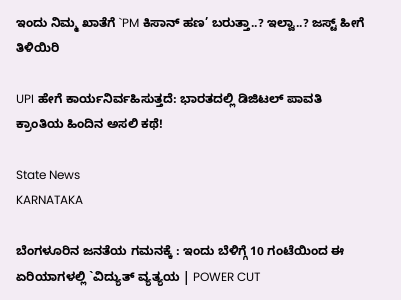ಇಂದು ನಿಮ್ಮ ಖಾತೆಗೆ `PM ಕಿಸಾನ್ ಹಣ’ ಬರುತ್ತಾ..? ಇಲ್ವಾ..? ಜಸ್ಟ್ ಹೀಗೆ ತಿಳಿಯಿರಿ

UPI ಹೇಗೆ ಕಾರ್ಯನಿರ್ವಹಿಸುತ್ತದೆ: ಭಾರತದಲ್ಲಿ ಡಿಜಿಟಲ್ ಪಾವತಿ ಕ್ರಾಂತಿಯ ಹಿಂದಿನ ಅಸಲಿ ಕಥೆ!

State News
KARNATAKA

ಬೆಂಗಳೂರಿನ ಜನತೆಯ ಗಮನಕ್ಕೆ : ಇಂದು ಬೆಳಿಗ್ಗೆ 10 ಗಂಟೆಯಿಂದ ಈ ಏರಿಯಾಗಳಲ್ಲಿ `ವಿದ್ಯುತ್ ವ್ಯತ್ಯಯ | POWER CUT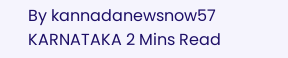By kannadanewsnow57 KARNATAKA 2 Mins Read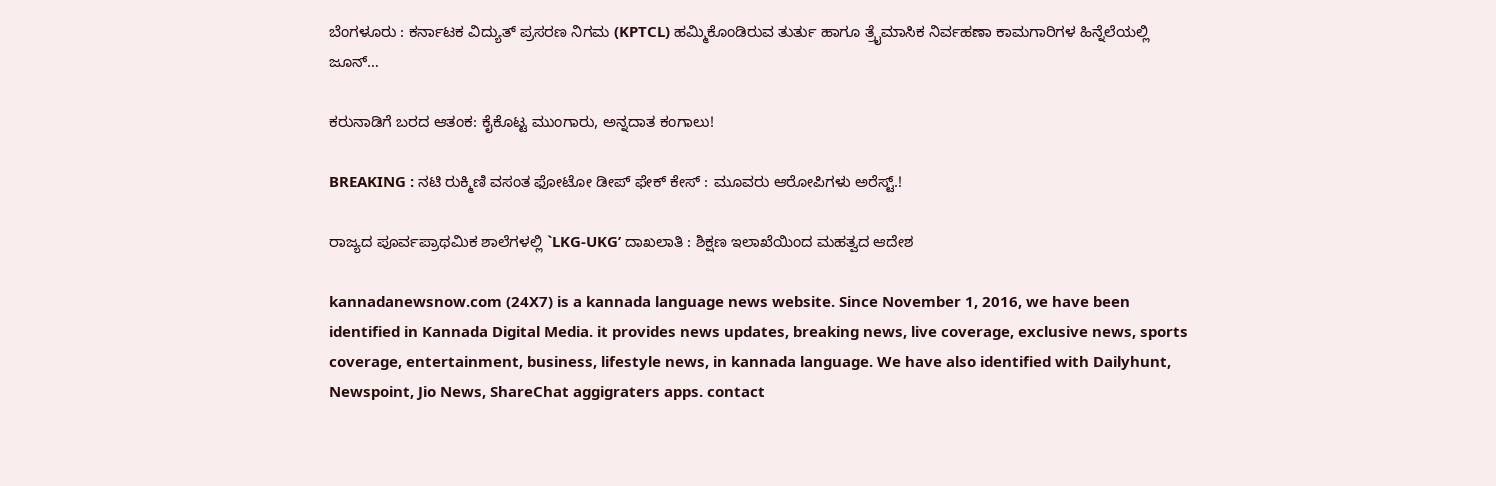ಬೆಂಗಳೂರು : ಕರ್ನಾಟಕ ವಿದ್ಯುತ್ ಪ್ರಸರಣ ನಿಗಮ (KPTCL) ಹಮ್ಮಿಕೊಂಡಿರುವ ತುರ್ತು ಹಾಗೂ ತ್ರೈಮಾಸಿಕ ನಿರ್ವಹಣಾ ಕಾಮಗಾರಿಗಳ ಹಿನ್ನೆಲೆಯಲ್ಲಿ ಜೂನ್…

ಕರುನಾಡಿಗೆ ಬರದ ಆತಂಕ: ಕೈಕೊಟ್ಟ ಮುಂಗಾರು, ಅನ್ನದಾತ ಕಂಗಾಲು!

BREAKING : ನಟಿ ರುಕ್ಮಿಣಿ ವಸಂತ ಫೋಟೋ ಡೀಪ್‌ ಫೇಕ್ ಕೇಸ್ : ಮೂವರು ಆರೋಪಿಗಳು ಅರೆಸ್ಟ್.!

ರಾಜ್ಯದ ಪೂರ್ವಪ್ರಾಥಮಿಕ ಶಾಲೆಗಳಲ್ಲಿ `LKG-UKG’ ದಾಖಲಾತಿ : ಶಿಕ್ಷಣ ಇಲಾಖೆಯಿಂದ ಮಹತ್ವದ ಆದೇಶ

kannadanewsnow.com (24X7) is a kannada language news website. Since November 1, 2016, we have been identified in Kannada Digital Media. it provides news updates, breaking news, live coverage, exclusive news, sports coverage, entertainment, business, lifestyle news, in kannada language. We have also identified with Dailyhunt, Newspoint, Jio News, ShareChat aggigraters apps. contact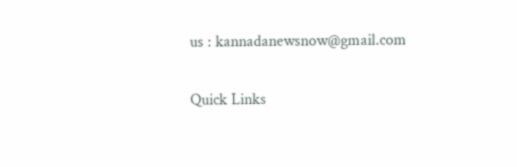us : kannadanewsnow@gmail.com

Quick Links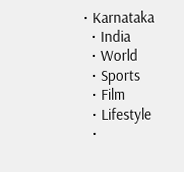• Karnataka
  • India
  • World
  • Sports
  • Film
  • Lifestyle
  •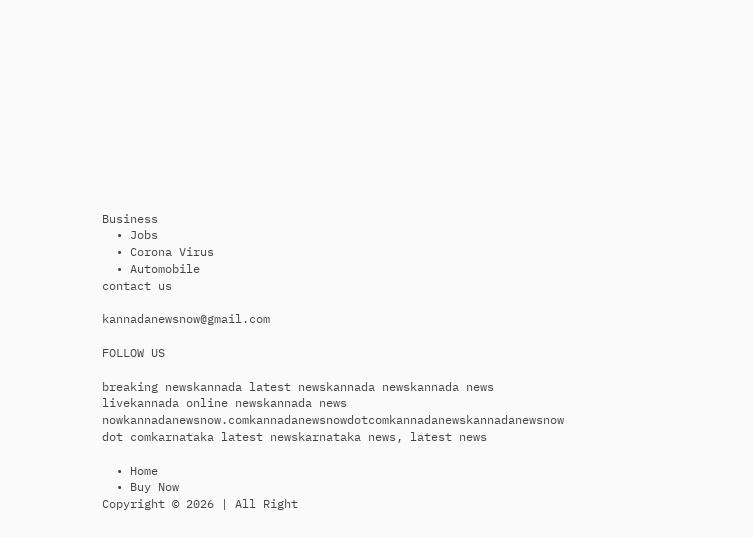Business
  • Jobs
  • Corona Virus
  • Automobile
contact us

kannadanewsnow@gmail.com

FOLLOW US

breaking newskannada latest newskannada newskannada news livekannada online newskannada news nowkannadanewsnow.comkannadanewsnowdotcomkannadanewskannadanewsnow dot comkarnataka latest newskarnataka news, latest news

  • Home
  • Buy Now
Copyright © 2026 | All Right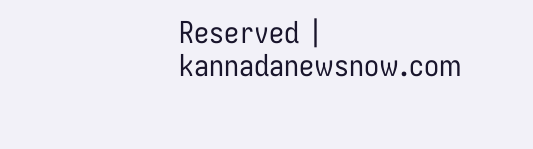Reserved | kannadanewsnow.com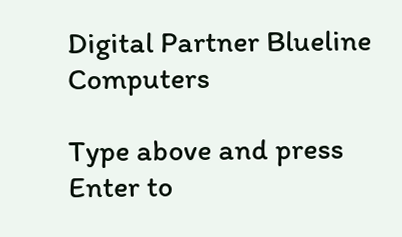Digital Partner Blueline Computers

Type above and press Enter to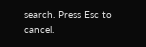search. Press Esc to cancel.